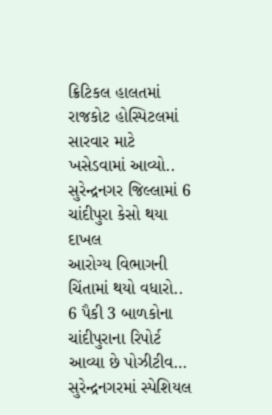ક્રિટિકલ હાલતમાં રાજકોટ હોસ્પિટલમાં સારવાર માટે ખસેડવામાં આવ્યો..
સુરેન્દ્રનગર જિલ્લામાં 6 ચાંદીપુરા કેસો થયા દાખલ
આરોગ્ય વિભાગની ચિંતામાં થયો વધારો..
6 પૈકી 3 બાળકોના ચાંદીપુરાના રિપોર્ટ આવ્યા છે પોઝીટીવ…
સુરેન્દ્રનગરમાં સ્પેશિયલ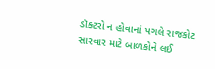ડૉક્ટરો ન હોવાનાં પગલે રાજકોટ સારવાર માટે બાળકોને લઈ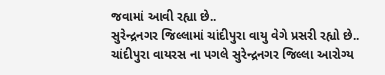જવામાં આવી રહ્યા છે..
સુરેન્દ્રનગર જિલ્લામાં ચાંદીપુરા વાયુ વેગે પ્રસરી રહ્યો છે..
ચાંદીપુરા વાયરસ ના પગલે સુરેન્દ્રનગર જિલ્લા આરોગ્ય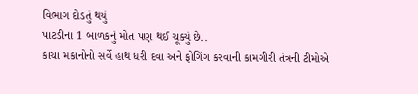વિભાગ દોડતું થયું
પાટડીના 1 બાળકનું મોત પણ થઈ ચૂક્યું છે..
કાચા મકાનોનો સર્વે હાથ ધરી દવા અને ફોગિંગ કરવાની કામગીરી તંત્રની ટીમોએ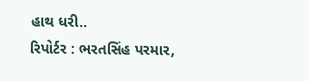હાથ ધરી..
રિપોર્ટર : ભરતસિંહ પરમાર,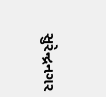સુરેન્દ્રનગર